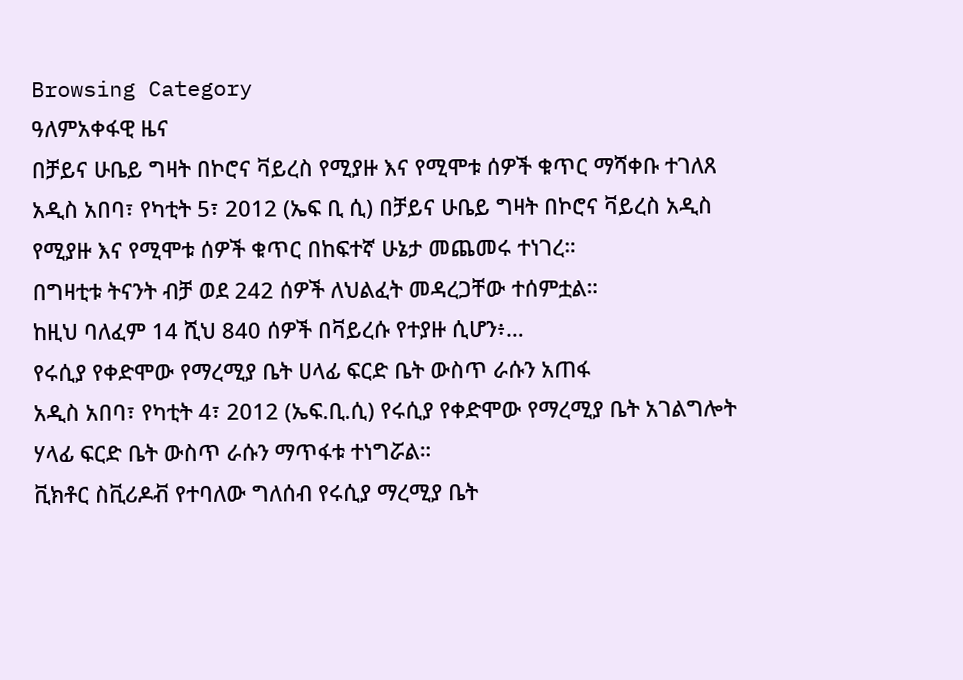Browsing Category
ዓለምአቀፋዊ ዜና
በቻይና ሁቤይ ግዛት በኮሮና ቫይረስ የሚያዙ እና የሚሞቱ ሰዎች ቁጥር ማሻቀቡ ተገለጸ
አዲስ አበባ፣ የካቲት 5፣ 2012 (ኤፍ ቢ ሲ) በቻይና ሁቤይ ግዛት በኮሮና ቫይረስ አዲስ የሚያዙ እና የሚሞቱ ሰዎች ቁጥር በከፍተኛ ሁኔታ መጨመሩ ተነገረ።
በግዛቲቱ ትናንት ብቻ ወደ 242 ሰዎች ለህልፈት መዳረጋቸው ተሰምቷል።
ከዚህ ባለፈም 14 ሺህ 840 ሰዎች በቫይረሱ የተያዙ ሲሆን፥…
የሩሲያ የቀድሞው የማረሚያ ቤት ሀላፊ ፍርድ ቤት ውስጥ ራሱን አጠፋ
አዲስ አበባ፣ የካቲት 4፣ 2012 (ኤፍ.ቢ.ሲ) የሩሲያ የቀድሞው የማረሚያ ቤት አገልግሎት ሃላፊ ፍርድ ቤት ውስጥ ራሱን ማጥፋቱ ተነግሯል።
ቪክቶር ስቪሪዶቭ የተባለው ግለሰብ የሩሲያ ማረሚያ ቤት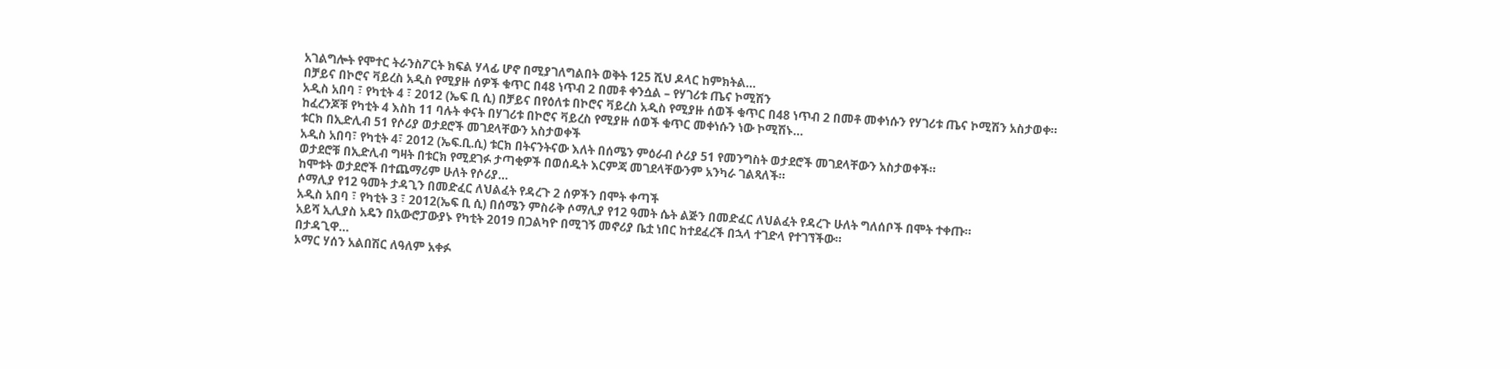አገልግሎት የሞተር ትራንስፖርት ክፍል ሃላፊ ሆኖ በሚያገለግልበት ወቅት 125 ሺህ ዶላር ከምክትል…
በቻይና በኮሮና ቫይረስ አዲስ የሚያዙ ሰዎች ቁጥር በ48 ነጥብ 2 በመቶ ቀንሷል – የሃገሪቱ ጤና ኮሚሽን
አዲስ አበባ ፣ የካቲት 4 ፣ 2012 (ኤፍ ቢ ሲ) በቻይና በየዕለቱ በኮሮና ቫይረስ አዲስ የሚያዙ ሰወች ቁጥር በ48 ነጥብ 2 በመቶ መቀነሱን የሃገሪቱ ጤና ኮሚሽን አስታወቀ።
ከፈረንጆቹ የካቲት 4 እስከ 11 ባሉት ቀናት በሃገሪቱ በኮሮና ቫይረስ የሚያዙ ሰወች ቁጥር መቀነሱን ነው ኮሚሽኑ…
ቱርክ በኢድሊብ 51 የሶሪያ ወታደሮች መገደላቸውን አስታወቀች
አዲስ አበባ፣ የካቲት 4፣ 2012 (ኤፍ.ቢ.ሲ) ቱርክ በትናንትናው እለት በሰሜን ምዕራብ ሶሪያ 51 የመንግስት ወታደሮች መገደላቸውን አስታወቀች።
ወታደሮቹ በኢድሊብ ግዛት በቱርክ የሚደገፉ ታጣቂዎች በወሰዱት እርምጃ መገደላቸውንም አንካራ ገልጻለች።
ከሞቱት ወታደሮች በተጨማሪም ሁለት የሶሪያ…
ሶማሊያ የ12 ዓመት ታዳጊን በመድፈር ለህልፈት የዳረጉ 2 ሰዎችን በሞት ቀጣች
አዲስ አበባ ፣ የካቲት 3 ፣ 2012(ኤፍ ቢ ሲ) በሰሜን ምስራቅ ሶማሊያ የ12 ዓመት ሴት ልጅን በመድፈር ለህልፈት የዳረጉ ሁለት ግለሰቦች በሞት ተቀጡ።
አይሻ ኢሊያስ አዴን በአውሮፓውያኑ የካቲት 2019 በጋልካዮ በሚገኝ መኖሪያ ቤቷ ነበር ከተደፈረች በኋላ ተገድላ የተገኘችው።
በታዳጊዋ…
ኦማር ሃሰን አልበሽር ለዓለም አቀፉ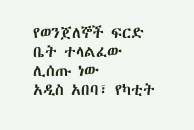የወንጀለኞች ፍርድ ቤት ተላልፈው ሊሰጡ ነው
አዲስ አበባ፣ የካቲት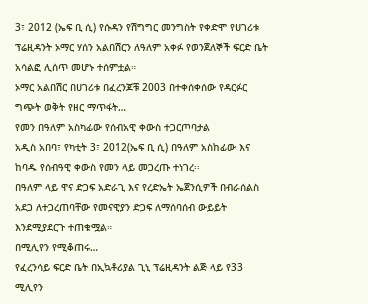3፣ 2012 (ኤፍ ቢ ሲ) የሱዳን የሽግግር መንግስት የቀድሞ የሀገሪቱ ፕሬዚዳንት ኦማር ሃሰን አልበሽርን ለዓለም አቀፉ የወንጀለኞች ፍርድ ቤት አሳልፎ ሊሰጥ መሆኑ ተሰምቷል።
ኦማር አልበሽር በሀገሪቱ በፈረንጆቹ 2003 በተቀሰቀሰው የዳርፉር ግጭት ወቅት የዘር ማጥፋት…
የመን በዓለም አስካፊው የሰብአዊ ቀውስ ተጋርጦባታል
አዲስ አበባ፣ የካቲት 3፣ 2012(ኤፍ ቢ ሲ) በዓለም አስከፊው እና ከባዱ የሰብዓዊ ቀውስ የመን ላይ መጋረጡ ተነገረ፡፡
በዓለም ላይ ዋና ድጋፍ አድራጊ እና የረድኤት ኤጀንሲዎች በብራሰልስ አደጋ ለተጋረጠባቸው የመናዊያን ድጋፍ ለማሰባሰብ ውይይት እንደሚያደርጉ ተጠቁሟል።
በሚሊየን የሚቆጠሩ…
የፈረንሳይ ፍርድ ቤት በኢኳቶሪያል ጊኒ ፕሬዚዳንት ልጅ ላይ የ33 ሚሊየን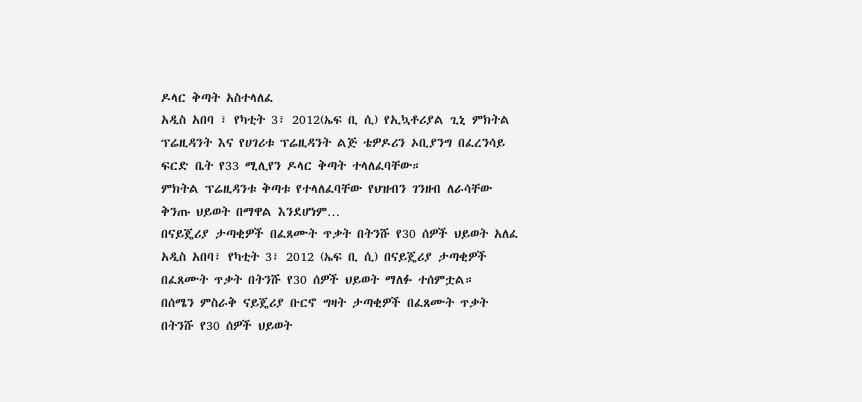ዶላር ቅጣት አስተላለፈ
አዲስ አበባ ፣ የካቲት 3፣ 2012(ኤፍ ቢ ሲ) የኢኳቶሪያል ጊኒ ምክትል ፕሬዚዳንት እና የሀገሪቱ ፕሬዚዳንት ልጅ ቴዎዶሪን ኦቢያንግ በፈረንሳይ ፍርድ ቤት የ33 ሚሊየን ዶላር ቅጣት ተላለፈባቸው።
ምክትል ፕሬዚዳንቱ ቅጣቱ የተላለፈባቸው የህዝብን ገንዘብ ለራሳቸው ቅንጡ ህይወት በማዋል እንደሆነም…
በናይጄሪያ ታጣቂዎች በፈጸሙት ጥቃት በትንሹ የ30 ሰዎች ህይወት አለፈ
አዲስ አበባ፣ የካቲት 3፣ 2012 (ኤፍ ቢ ሲ) በናይጄሪያ ታጣቂዎች በፈጸሙት ጥቃት በትንሹ የ30 ሰዎች ህይወት ማለፉ ተሰምቷል።
በሰሜን ምስራቅ ናይጄሪያ ቡርኖ ግዛት ታጣቂዎች በፈጸሙት ጥቃት በትንሹ የ30 ሰዎች ህይወት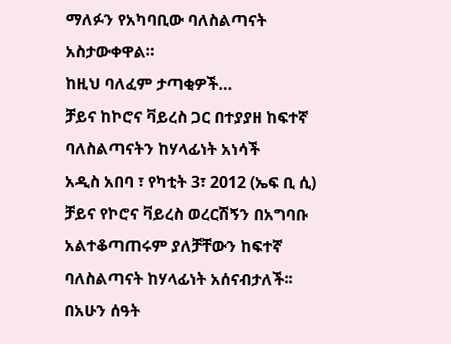ማለፉን የአካባቢው ባለስልጣናት አስታውቀዋል።
ከዚህ ባለፈም ታጣቂዎች…
ቻይና ከኮሮና ቫይረስ ጋር በተያያዘ ከፍተኛ ባለስልጣናትን ከሃላፊነት አነሳች
አዲስ አበባ ፣ የካቲት 3፣ 2012 (ኤፍ ቢ ሲ) ቻይና የኮሮና ቫይረስ ወረርሽኝን በአግባቡ አልተቆጣጠሩም ያለቻቸውን ከፍተኛ ባለስልጣናት ከሃላፊነት አሰናብታለች፡፡
በአሁን ሰዓት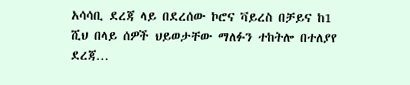አሳሳቢ ደረጃ ላይ በደረሰው ኮሮና ቫይረስ በቻይና ከ1 ሺህ በላይ ሰዎች ህይወታቸው ማለፉን ተከትሎ በተለያየ ደረጃ…